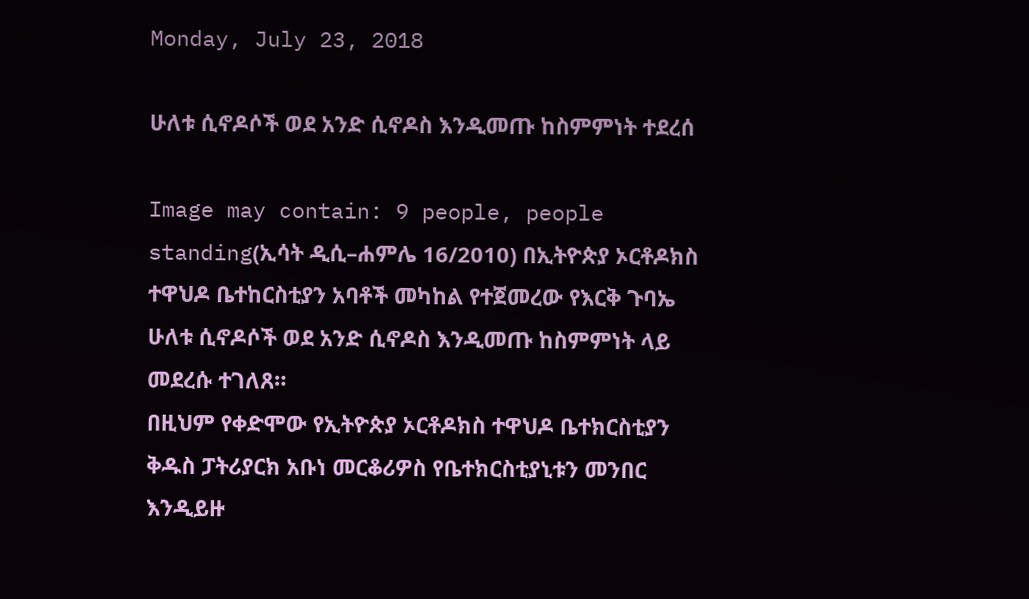Monday, July 23, 2018

ሁለቱ ሲኖዶሶች ወደ አንድ ሲኖዶስ እንዲመጡ ከስምምነት ተደረሰ

Image may contain: 9 people, people standing(ኢሳት ዲሲ–ሐምሌ 16/2010) በኢትዮጵያ ኦርቶዶክስ ተዋህዶ ቤተከርስቲያን አባቶች መካከል የተጀመረው የእርቅ ጉባኤ ሁለቱ ሲኖዶሶች ወደ አንድ ሲኖዶስ እንዲመጡ ከስምምነት ላይ መደረሱ ተገለጸ።
በዚህም የቀድሞው የኢትዮጵያ ኦርቶዶክስ ተዋህዶ ቤተክርስቲያን ቅዱስ ፓትሪያርክ አቡነ መርቆሪዎስ የቤተክርስቲያኒቱን መንበር እንዲይዙ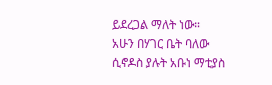ይደረጋል ማለት ነው።
አሁን በሃገር ቤት ባለው ሲኖዶስ ያሉት አቡነ ማቲያስ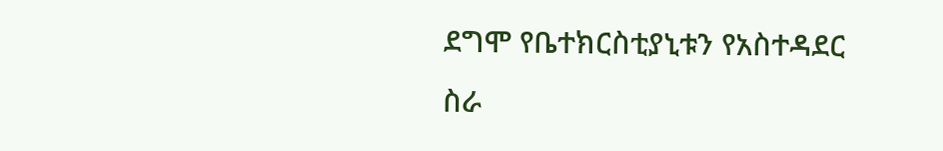ደግሞ የቤተክርስቲያኒቱን የአስተዳደር ስራ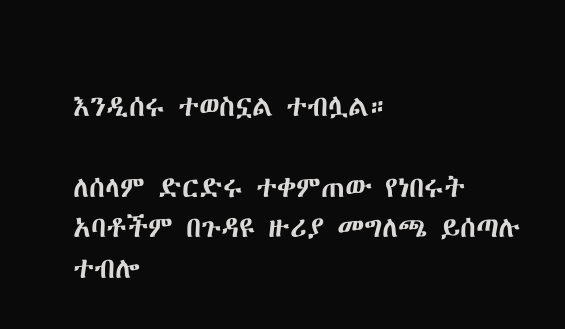እንዲሰሩ ተወስኗል ተብሏል።

ለሰላም ድርድሩ ተቀምጠው የነበሩት አባቶችም በጉዳዩ ዙሪያ መግለጫ ይሰጣሉ ተብሎ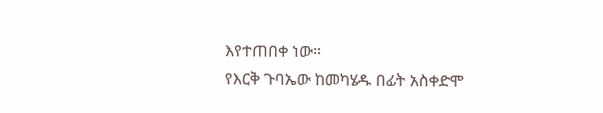እየተጠበቀ ነው።
የእርቅ ጉባኤው ከመካሄዱ በፊት አስቀድሞ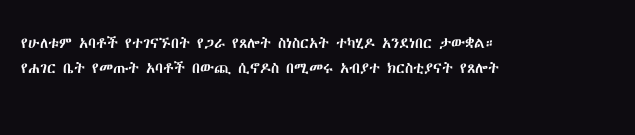የሁለቱም አባቶች የተገናኙበት የጋራ የጸሎት ስነስርአት ተካሂዶ አንደነበር ታውቋል።
የሐገር ቤት የመጡት አባቶች በውጪ ሲኖዶስ በሚመሩ አብያተ ክርስቲያናት የጸሎት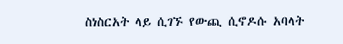ስነስርአት ላይ ሲገኙ የውጪ ሲኖዶሱ አባላት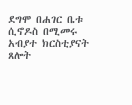ደግሞ በሐገር ቤቱ ሲኖዶስ በሚመሩ አብያተ ክርስቲያናት ጸሎት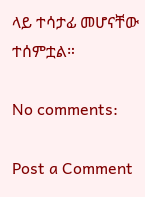ላይ ተሳታፊ መሆናቸው ተሰምቷል።

No comments:

Post a Comment